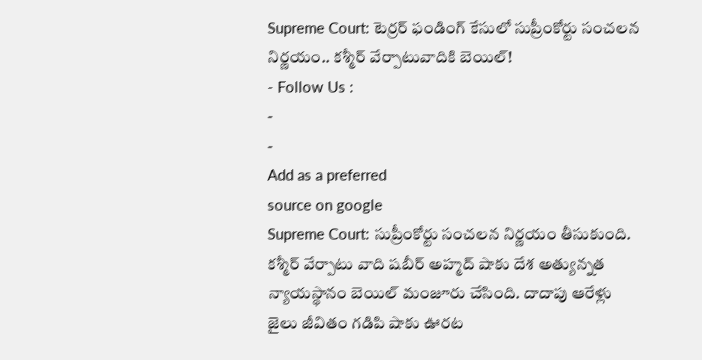Supreme Court: టెర్రర్ ఫండింగ్ కేసులో సుప్రీంకోర్టు సంచలన నిర్ణయం.. కశ్మీర్ వేర్పాటువాదికి బెయిల్!
- Follow Us :
-
-
Add as a preferred
source on google
Supreme Court: సుప్రీంకోర్టు సంచలన నిర్ణయం తీసుకుంది. కశ్మీర్ వేర్పాటు వాది షబీర్ అహ్మద్ షాకు దేశ అత్యున్నత న్యాయస్థానం బెయిల్ మంజూరు చేసింది. దాదాపు ఆరేళ్లు జైలు జీవితం గడిపి షాకు ఊరట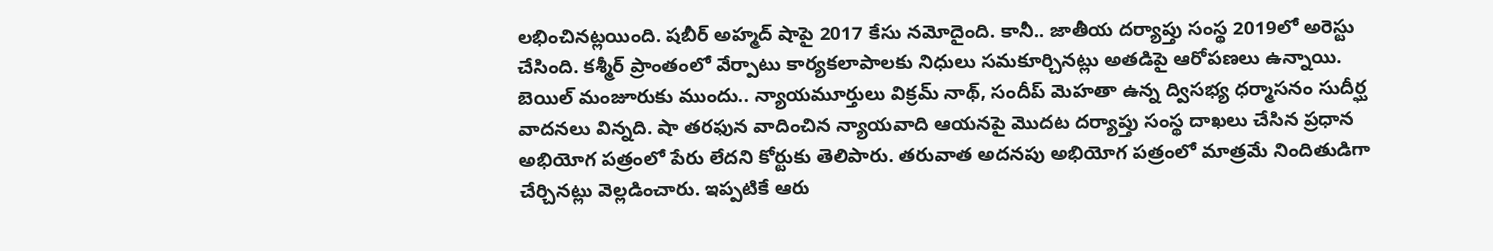లభించినట్లయింది. షబీర్ అహ్మద్ షాపై 2017 కేసు నమోదైంది. కానీ.. జాతీయ దర్యాప్తు సంస్థ 2019లో అరెస్టు చేసింది. కశ్మీర్ ప్రాంతంలో వేర్పాటు కార్యకలాపాలకు నిధులు సమకూర్చినట్లు అతడిపై ఆరోపణలు ఉన్నాయి. బెయిల్ మంజూరుకు ముందు.. న్యాయమూర్తులు విక్రమ్ నాథ్, సందీప్ మెహతా ఉన్న ద్విసభ్య ధర్మాసనం సుదీర్ఘ వాదనలు విన్నది. షా తరఫున వాదించిన న్యాయవాది ఆయనపై మొదట దర్యాప్తు సంస్థ దాఖలు చేసిన ప్రధాన అభియోగ పత్రంలో పేరు లేదని కోర్టుకు తెలిపారు. తరువాత అదనపు అభియోగ పత్రంలో మాత్రమే నిందితుడిగా చేర్చినట్లు వెల్లడించారు. ఇప్పటికే ఆరు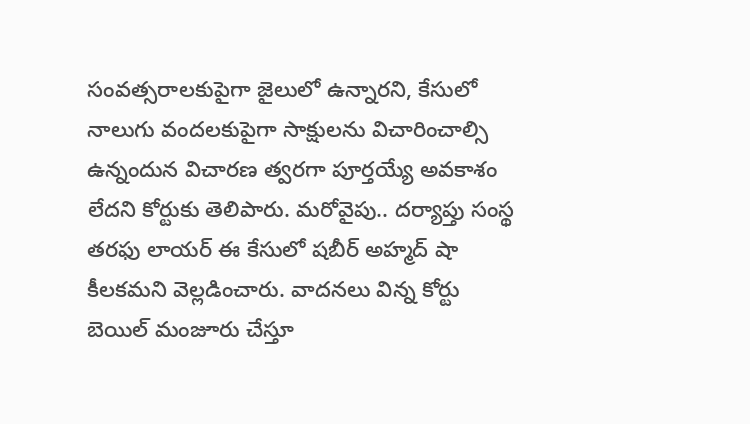సంవత్సరాలకుపైగా జైలులో ఉన్నారని, కేసులో నాలుగు వందలకుపైగా సాక్షులను విచారించాల్సి ఉన్నందున విచారణ త్వరగా పూర్తయ్యే అవకాశం లేదని కోర్టుకు తెలిపారు. మరోవైపు.. దర్యాప్తు సంస్థ తరఫు లాయర్ ఈ కేసులో షబీర్ అహ్మద్ షా కీలకమని వెల్లడించారు. వాదనలు విన్న కోర్టు బెయిల్ మంజూరు చేస్తూ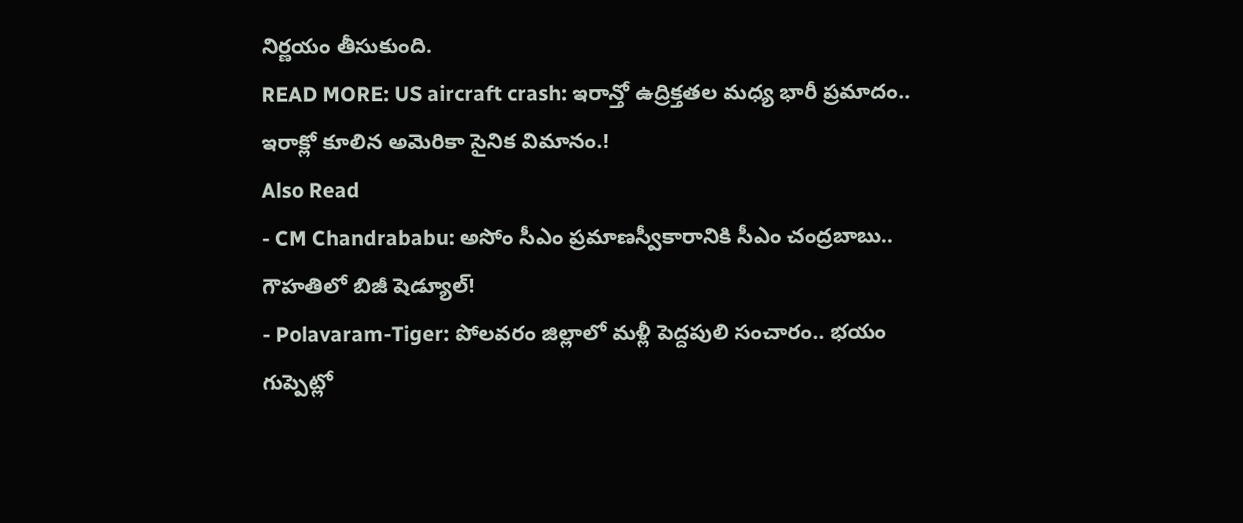నిర్ణయం తీసుకుంది.
READ MORE: US aircraft crash: ఇరాన్తో ఉద్రిక్తతల మధ్య భారీ ప్రమాదం.. ఇరాక్లో కూలిన అమెరికా సైనిక విమానం.!
Also Read
- CM Chandrababu: అసోం సీఎం ప్రమాణస్వీకారానికి సీఎం చంద్రబాబు.. గౌహతిలో బిజీ షెడ్యూల్!
- Polavaram-Tiger: పోలవరం జిల్లాలో మళ్లీ పెద్దపులి సంచారం.. భయం గుప్పెట్లో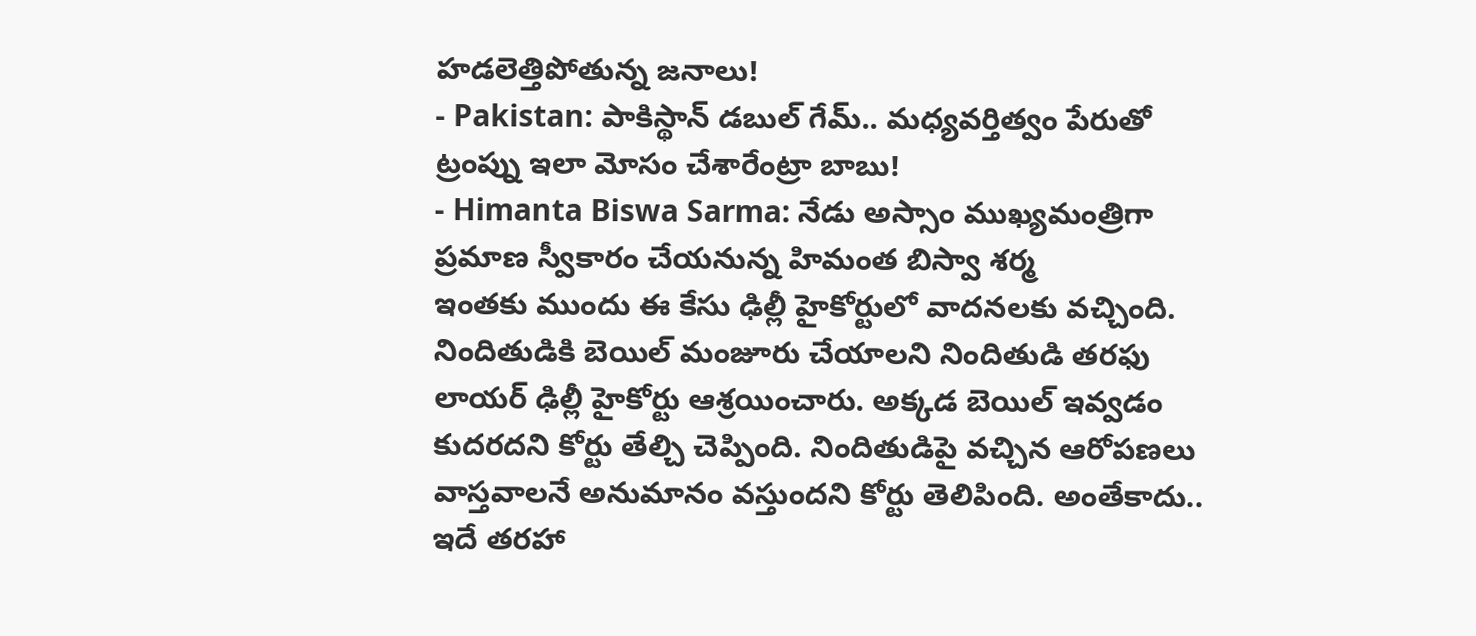హడలెత్తిపోతున్న జనాలు!
- Pakistan: పాకిస్థాన్ డబుల్ గేమ్.. మధ్యవర్తిత్వం పేరుతో ట్రంప్ను ఇలా మోసం చేశారేంట్రా బాబు!
- Himanta Biswa Sarma: నేడు అస్సాం ముఖ్యమంత్రిగా ప్రమాణ స్వీకారం చేయనున్న హిమంత బిస్వా శర్మ
ఇంతకు ముందు ఈ కేసు ఢిల్లీ హైకోర్టులో వాదనలకు వచ్చింది. నిందితుడికి బెయిల్ మంజూరు చేయాలని నిందితుడి తరఫు లాయర్ ఢిల్లీ హైకోర్టు ఆశ్రయించారు. అక్కడ బెయిల్ ఇవ్వడం కుదరదని కోర్టు తేల్చి చెప్పింది. నిందితుడిపై వచ్చిన ఆరోపణలు వాస్తవాలనే అనుమానం వస్తుందని కోర్టు తెలిపింది. అంతేకాదు.. ఇదే తరహా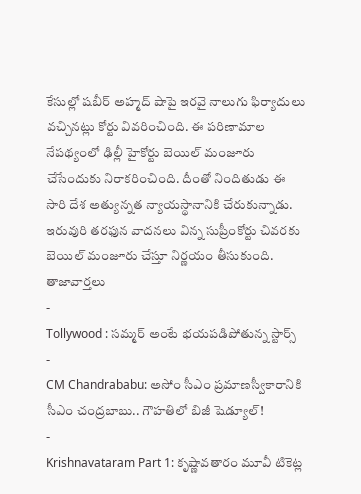కేసుల్లో షబీర్ అహ్మద్ షాపై ఇరవై నాలుగు ఫిర్యాదులు వచ్చినట్లు కోర్టు వివరించింది. ఈ పరిణామాల నేపథ్యంలో ఢిల్లీ హైకోర్టు బెయిల్ మంజూరు చేసేందుకు నిరాకరించింది. దీంతో నిందితుడు ఈ సారి దేశ అత్యున్నత న్యాయస్థానానికి చేరుకున్నాడు. ఇరువురి తరఫున వాదనలు విన్న సుప్రీంకోర్టు చివరకు బెయిల్ మంజూరు చేస్తూ నిర్ణయం తీసుకుంది.
తాజావార్తలు
-
Tollywood : సమ్మర్ అంటే భయపడిపోతున్న స్టార్స్
-
CM Chandrababu: అసోం సీఎం ప్రమాణస్వీకారానికి సీఎం చంద్రబాబు.. గౌహతిలో బిజీ షెడ్యూల్!
-
Krishnavataram Part 1: కృష్ణావతారం మూవీ టికెట్ల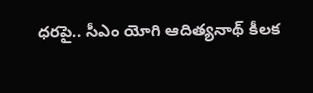ధరపై.. సీఎం యోగి ఆదిత్యనాథ్ కీలక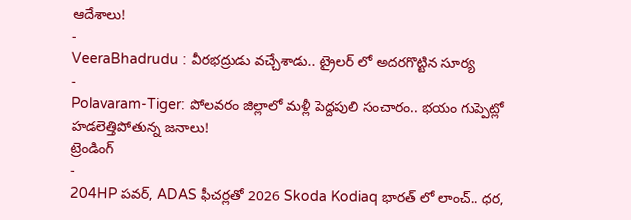ఆదేశాలు!
-
VeeraBhadrudu : వీరభద్రుడు వచ్చేశాడు.. ట్రైలర్ లో అదరగొట్టిన సూర్య
-
Polavaram-Tiger: పోలవరం జిల్లాలో మళ్లీ పెద్దపులి సంచారం.. భయం గుప్పెట్లో హడలెత్తిపోతున్న జనాలు!
ట్రెండింగ్
-
204HP పవర్, ADAS ఫీచర్లతో 2026 Skoda Kodiaq భారత్ లో లాంచ్.. ధర,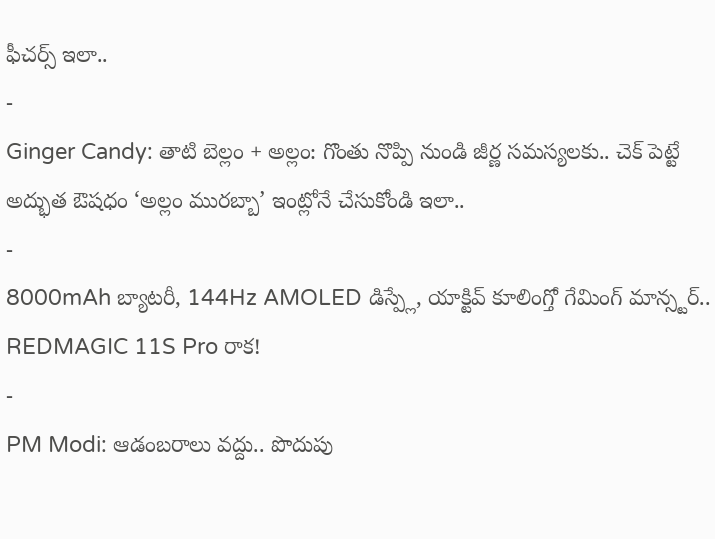ఫీచర్స్ ఇలా..
-
Ginger Candy: తాటి బెల్లం + అల్లం: గొంతు నొప్పి నుండి జీర్ణ సమస్యలకు.. చెక్ పెట్టే అద్భుత ఔషధం ‘అల్లం మురబ్బా’ ఇంట్లోనే చేసుకోండి ఇలా..
-
8000mAh బ్యాటరీ, 144Hz AMOLED డిస్ప్లే, యాక్టివ్ కూలింగ్తో గేమింగ్ మాన్స్టర్.. REDMAGIC 11S Pro రాక!
-
PM Modi: ఆడంబరాలు వద్దు.. పొదుపు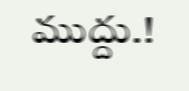ముద్దు.!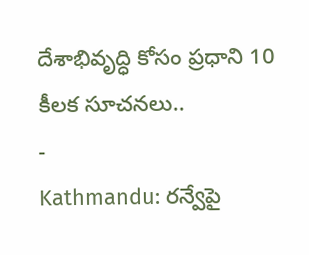దేశాభివృద్ధి కోసం ప్రధాని 10 కీలక సూచనలు..
-
Kathmandu: రన్వేపై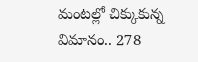మంటల్లో చిక్కుకున్న విమానం.. 278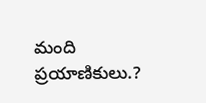మంది ప్రయాణికులు.?